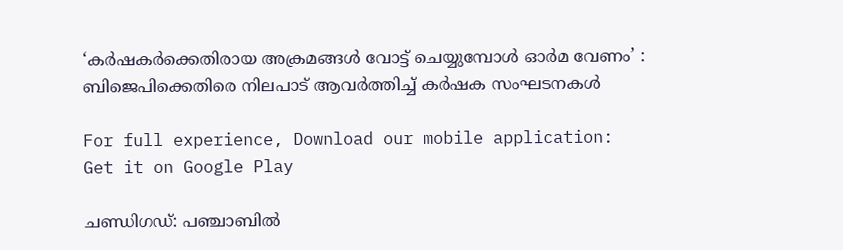‘കർഷകർക്കെതിരായ അക്രമങ്ങൾ വോട്ട് ചെയ്യുമ്പോൾ ഓർമ വേണം’ : ബിജെപിക്കെതിരെ നിലപാട് ആവർത്തിച്ച് കർഷക സംഘടനകൾ

For full experience, Download our mobile application:
Get it on Google Play

ചണ്ഡിഗഡ്: പഞ്ചാബിൽ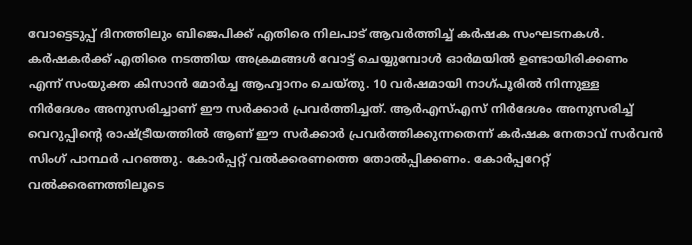വോട്ടെടുപ്പ് ദിനത്തിലും ബിജെപിക്ക് എതിരെ നിലപാട് ആവർത്തിച്ച് കർഷക സംഘടനകൾ. കർഷകർക്ക് എതിരെ നടത്തിയ അക്രമങ്ങൾ വോട്ട് ചെയ്യുമ്പോൾ ഓർമയിൽ ഉണ്ടായിരിക്കണം എന്ന് സംയുക്ത കിസാൻ മോർച്ച ആഹ്വാനം ചെയ്തു. 10 വർഷമായി നാഗ്പൂരിൽ നിന്നുള്ള നിർദേശം അനുസരിച്ചാണ് ഈ സർക്കാർ പ്രവർത്തിച്ചത്. ആർഎസ്എസ് നിർദേശം അനുസരിച്ച് വെറുപ്പിന്‍റെ രാഷ്ട്രീയത്തിൽ ആണ് ഈ സർക്കാർ പ്രവർത്തിക്കുന്നതെന്ന് കർഷക നേതാവ് സർവൻ സിംഗ് പാന്ഥർ പറഞ്ഞു. കോർപ്പറ്റ് വൽക്കരണത്തെ തോൽപ്പിക്കണം. കോർപ്പറേറ്റ് വൽക്കരണത്തിലൂടെ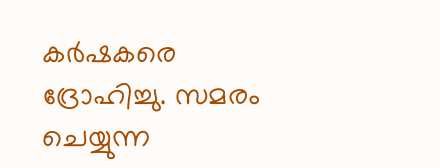കർഷകരെ ദ്രോഹിച്ചു. സമരം ചെയ്യുന്ന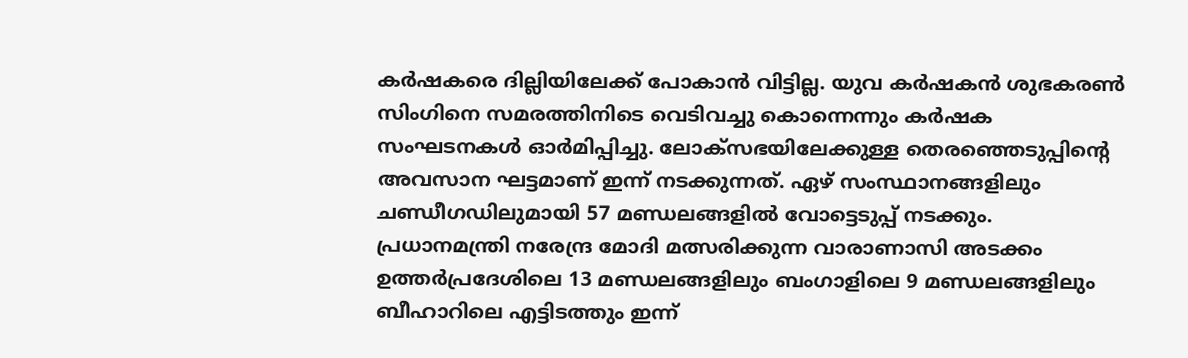കർഷകരെ ദില്ലിയിലേക്ക് പോകാൻ വിട്ടില്ല. യുവ കർഷകൻ ശുഭകരൺ സിംഗിനെ സമരത്തിനിടെ വെടിവച്ചു കൊന്നെന്നും കർഷക സംഘടനകൾ ഓർമിപ്പിച്ചു. ലോക്സഭയിലേക്കുള്ള തെരഞ്ഞെടുപ്പിന്റെ അവസാന ഘട്ടമാണ് ഇന്ന് നടക്കുന്നത്. ഏഴ് സംസ്ഥാനങ്ങളിലും ചണ്ഡീഗഡിലുമായി 57 മണ്ഡലങ്ങളിൽ വോട്ടെടുപ്പ് നടക്കും. പ്രധാനമന്ത്രി നരേന്ദ്ര മോദി മത്സരിക്കുന്ന വാരാണാസി അടക്കം ഉത്തർപ്രദേശിലെ 13 മണ്ഡലങ്ങളിലും ബംഗാളിലെ 9 മണ്ഡലങ്ങളിലും ബീഹാറിലെ എട്ടിടത്തും ഇന്ന്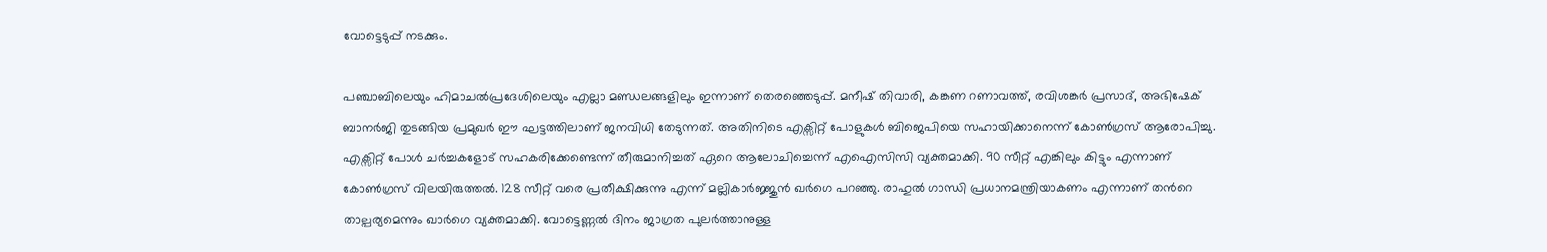വോട്ടെടുപ്പ് നടക്കും.

പഞ്ചാബിലെയും ഹിമാചൽപ്രദേശിലെയും എല്ലാ മണ്ഡലങ്ങളിലും ഇന്നാണ് തെരഞ്ഞെടുപ്പ്. മനീഷ് തിവാരി, കങ്കണ റണാവത്ത്, രവിശങ്കർ പ്രസാദ്, അഭിഷേക് ബാനർജി തുടങ്ങിയ പ്രമുഖർ ഈ ഘട്ടത്തിലാണ് ജനവിധി തേടുന്നത്. അതിനിടെ എക്സിറ്റ് പോളുകൾ ബിജെപിയെ സഹായിക്കാനെന്ന് കോൺഗ്രസ് ആരോപിച്ചു. എക്സിറ്റ് പോൾ ചർച്ചകളോട് സഹകരിക്കേണ്ടെന്ന് തീരുമാനിച്ചത് ഏറെ ആലോചിച്ചെന്ന് എഐസിസി വ്യക്തമാക്കി. 90 സീറ്റ് എങ്കിലും കിട്ടും എന്നാണ് കോൺഗ്രസ് വിലയിരുത്തൽ. 128 സീറ്റ് വരെ പ്രതീക്ഷിക്കുന്നു എന്ന് മല്ലികാർജ്ജുൻ ഖർഗെ പറഞ്ഞു. രാഹുൽ ഗാന്ധി പ്രധാനമന്ത്രിയാകണം എന്നാണ് തന്‍റെ താല്പര്യമെന്നും ഖാർഗെ വ്യക്തമാക്കി. വോട്ടെണ്ണൽ ദിനം ജാഗ്രത പുലർത്താനുള്ള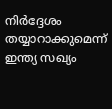നിർദ്ദേശം തയ്യാറാക്കുമെന്ന് ഇന്ത്യ സഖ്യം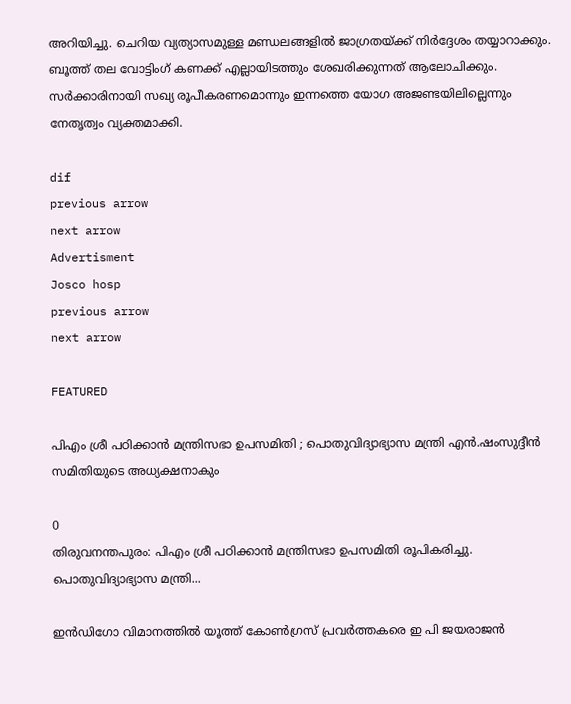അറിയിച്ചു. ചെറിയ വ്യത്യാസമുള്ള മണ്ഡലങ്ങളിൽ ജാഗ്രതയ്ക്ക് നിർദ്ദേശം തയ്യാറാക്കും. ബൂത്ത് തല വോട്ടിംഗ് കണക്ക് എല്ലായിടത്തും ശേഖരിക്കുന്നത് ആലോചിക്കും. സർക്കാരിനായി സഖ്യ രൂപീകരണമൊന്നും ഇന്നത്തെ യോഗ അജണ്ടയിലില്ലെന്നും നേതൃത്വം വ്യക്തമാക്കി.

dif
previous arrow
next arrow
Advertisment
Josco hosp
previous arrow
next arrow

FEATURED

പിഎം ശ്രീ പഠിക്കാന്‍ മന്ത്രിസഭാ ഉപസമിതി ; പൊതുവിദ്യാഭ്യാസ മന്ത്രി എന്‍.ഷംസുദ്ദീന്‍ സമിതിയുടെ അധ്യക്ഷനാകും

0
തിരുവനന്തപുരം: പിഎം ശ്രീ പഠിക്കാന്‍ മന്ത്രിസഭാ ഉപസമിതി രൂപികരിച്ചു. പൊതുവിദ്യാഭ്യാസ മന്ത്രി...

ഇൻഡിഗോ വിമാനത്തിൽ യൂത്ത് കോൺഗ്രസ് പ്രവർത്തകരെ ഇ പി ജയരാജൻ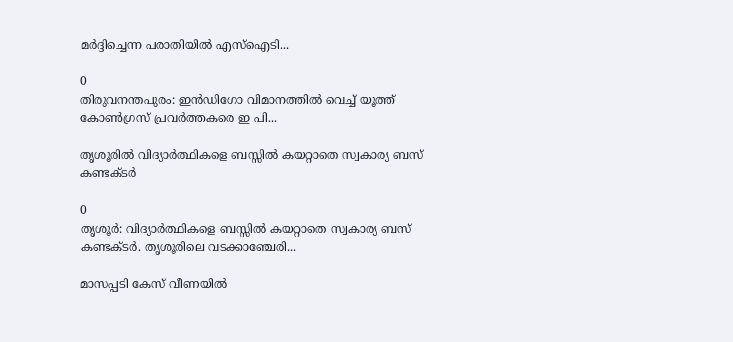മർദ്ദിച്ചെന്ന പരാതിയിൽ എസ്ഐടി...

0
തിരുവനന്തപുരം: ഇൻഡിഗോ വിമാനത്തിൽ വെച്ച് യൂത്ത് കോൺഗ്രസ് പ്രവർത്തകരെ ഇ പി...

തൃശൂരിൽ വിദ്യാർത്ഥികളെ ബസ്സിൽ കയറ്റാതെ സ്വകാര്യ ബസ് കണ്ടക്ടർ

0
തൃശൂർ: വിദ്യാർത്ഥികളെ ബസ്സിൽ കയറ്റാതെ സ്വകാര്യ ബസ് കണ്ടക്ടർ. തൃശൂരിലെ വടക്കാഞ്ചേരി...

മാസപ്പടി കേസ് വീണയിൽ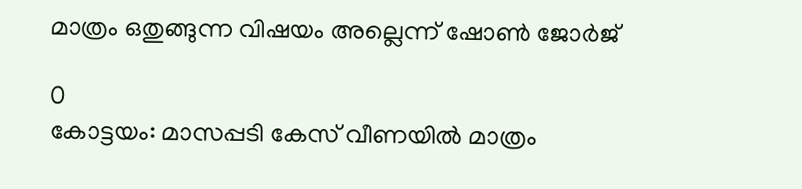മാത്രം ഒതുങ്ങുന്ന വിഷയം അല്ലെന്ന് ഷോണ്‍ ജോര്‍ജ്

0
കോട്ടയം: മാസപ്പടി കേസ് വീണയിൽ മാത്രം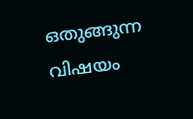ഒതുങ്ങുന്ന വിഷയം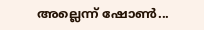അല്ലെന്ന് ഷോണ്‍...